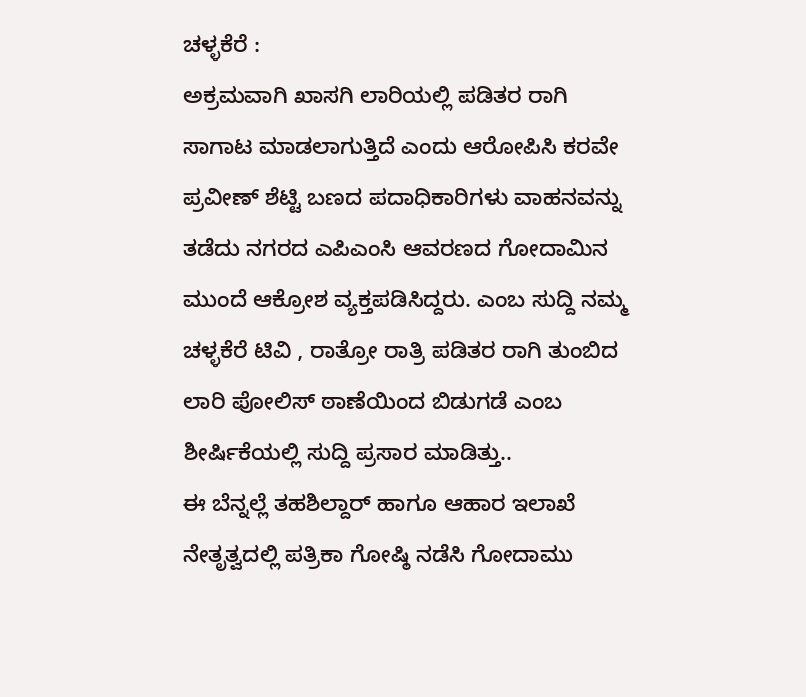ಚಳ್ಳಕೆರೆ :
ಅಕ್ರಮವಾಗಿ ಖಾಸಗಿ ಲಾರಿಯಲ್ಲಿ ಪಡಿತರ ರಾಗಿ ಸಾಗಾಟ ಮಾಡಲಾಗುತ್ತಿದೆ ಎಂದು ಆರೋಪಿಸಿ ಕರವೇ ಪ್ರವೀಣ್ ಶೆಟ್ಟಿ ಬಣದ ಪದಾಧಿಕಾರಿಗಳು ವಾಹನವನ್ನು ತಡೆದು ನಗರದ ಎಪಿಎಂಸಿ ಆವರಣದ ಗೋದಾಮಿನ ಮುಂದೆ ಆಕ್ರೋಶ ವ್ಯಕ್ತಪಡಿಸಿದ್ದರು. ಎಂಬ ಸುದ್ದಿ ನಮ್ಮ ಚಳ್ಳಕೆರೆ ಟಿವಿ , ರಾತ್ರೋ ರಾತ್ರಿ ಪಡಿತರ ರಾಗಿ ತುಂಬಿದ ಲಾರಿ ಪೋಲಿಸ್ ಠಾಣೆಯಿಂದ ಬಿಡುಗಡೆ ಎಂಬ ಶೀರ್ಷಿಕೆಯಲ್ಲಿ ಸುದ್ದಿ ಪ್ರಸಾರ ಮಾಡಿತ್ತು..
ಈ ಬೆನ್ನಲ್ಲೆ ತಹಶಿಲ್ದಾರ್ ಹಾಗೂ ಆಹಾರ ಇಲಾಖೆ ನೇತೃತ್ವದಲ್ಲಿ ಪತ್ರಿಕಾ ಗೋಷ್ಠಿ ನಡೆಸಿ ಗೋದಾಮು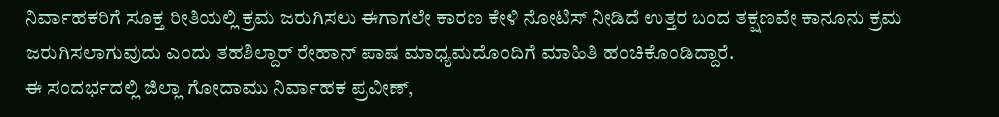ನಿರ್ವಾಹಕರಿಗೆ ಸೂಕ್ತ ರೀತಿಯಲ್ಲಿ ಕ್ರಮ ಜರುಗಿಸಲು ಈಗಾಗಲೇ ಕಾರಣ ಕೇಳಿ ನೋಟಿಸ್ ನೀಡಿದೆ ಉತ್ತರ ಬಂದ ತಕ್ಷಣವೇ ಕಾನೂನು ಕ್ರಮ ಜರುಗಿಸಲಾಗುವುದು ಎಂದು ತಹಶಿಲ್ದಾರ್ ರೇಹಾನ್ ಪಾಷ ಮಾಧ್ಯಮದೊಂದಿಗೆ ಮಾಹಿತಿ ಹಂಚಿಕೊಂಡಿದ್ದಾರೆ.
ಈ ಸಂದರ್ಭದಲ್ಲಿ ಜಿಲ್ಲಾ ಗೋದಾಮು ನಿರ್ವಾಹಕ ಪ್ರವೀಣ್,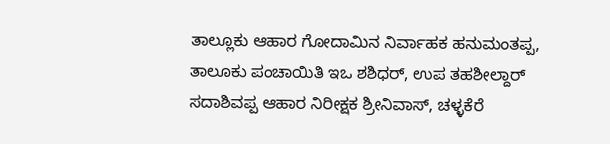ತಾಲ್ಲೂಕು ಆಹಾರ ಗೋದಾಮಿನ ನಿರ್ವಾಹಕ ಹನುಮಂತಪ್ಪ,
ತಾಲೂಕು ಪಂಚಾಯಿತಿ ಇಒ ಶಶಿಧರ್, ಉಪ ತಹಶೀಲ್ದಾರ್ ಸದಾಶಿವಪ್ಪ ಆಹಾರ ನಿರೀಕ್ಷಕ ಶ್ರೀನಿವಾಸ್, ಚಳ್ಳಕೆರೆ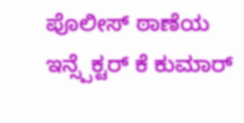ಪೊಲೀಸ್ ಠಾಣೆಯ ಇನ್ಸ್ಪೆಕ್ಟರ್ ಕೆ ಕುಮಾರ್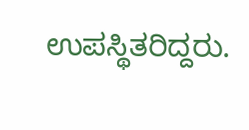ಉಪಸ್ಥಿತರಿದ್ದರು.